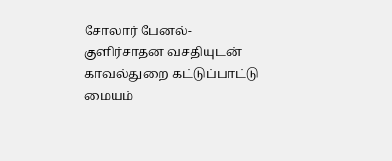சோலார் பேனல்-குளிர்சாதன வசதியுடன் காவல்துறை கட்டுப்பாட்டு மையம்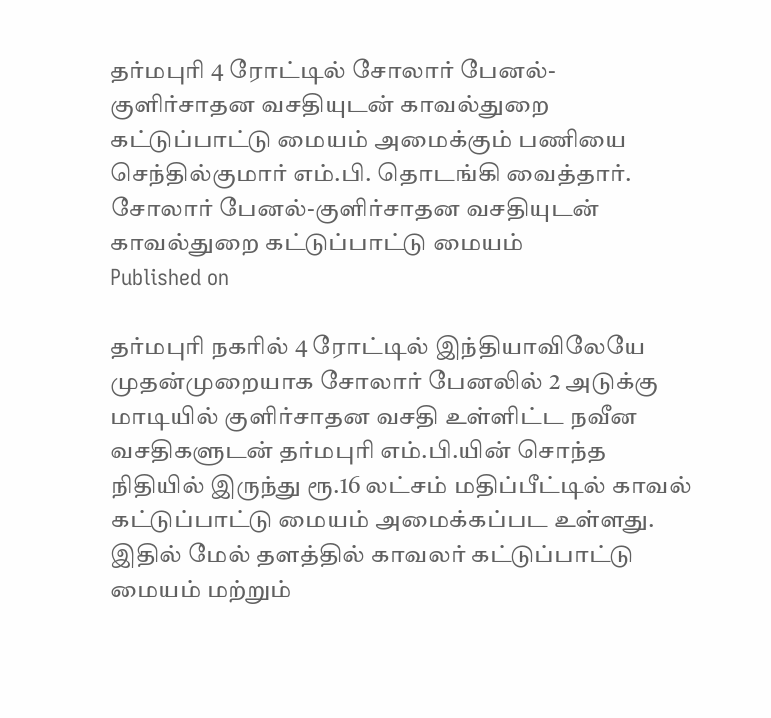தர்மபுரி 4 ரோட்டில் சோலார் பேனல்-குளிர்சாதன வசதியுடன் காவல்துறை கட்டுப்பாட்டு மையம் அமைக்கும் பணியை செந்தில்குமார் எம்.பி. தொடங்கி வைத்தார்.
சோலார் பேனல்-குளிர்சாதன வசதியுடன் காவல்துறை கட்டுப்பாட்டு மையம்
Published on

தர்மபுரி நகரில் 4 ரோட்டில் இந்தியாவிலேயே முதன்முறையாக சோலார் பேனலில் 2 அடுக்கு மாடியில் குளிர்சாதன வசதி உள்ளிட்ட நவீன வசதிகளுடன் தர்மபுரி எம்.பி.யின் சொந்த நிதியில் இருந்து ரூ.16 லட்சம் மதிப்பீட்டில் காவல் கட்டுப்பாட்டு மையம் அமைக்கப்பட உள்ளது. இதில் மேல் தளத்தில் காவலர் கட்டுப்பாட்டு மையம் மற்றும்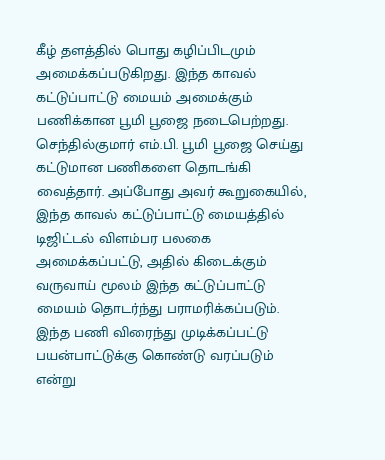கீழ் தளத்தில் பொது கழிப்பிடமும் அமைக்கப்படுகிறது. இந்த காவல் கட்டுப்பாட்டு மையம் அமைக்கும் பணிக்கான பூமி பூஜை நடைபெற்றது. செந்தில்குமார் எம்.பி. பூமி பூஜை செய்து கட்டுமான பணிகளை தொடங்கி வைத்தார். அப்போது அவர் கூறுகையில், இந்த காவல் கட்டுப்பாட்டு மையத்தில் டிஜிட்டல் விளம்பர பலகை அமைக்கப்பட்டு, அதில் கிடைக்கும் வருவாய் மூலம் இந்த கட்டுப்பாட்டு மையம் தொடர்ந்து பராமரிக்கப்படும். இந்த பணி விரைந்து முடிக்கப்பட்டு பயன்பாட்டுக்கு கொண்டு வரப்படும் என்று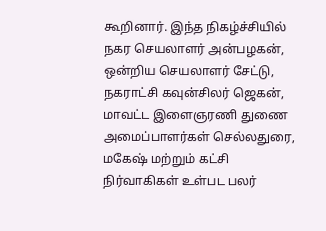கூறினார். இந்த நிகழ்ச்சியில் நகர செயலாளர் அன்பழகன், ஒன்றிய செயலாளர் சேட்டு, நகராட்சி கவுன்சிலர் ஜெகன், மாவட்ட இளைஞரணி துணை அமைப்பாளர்கள் செல்லதுரை, மகேஷ் மற்றும் கட்சி நிர்வாகிகள் உள்பட பலர்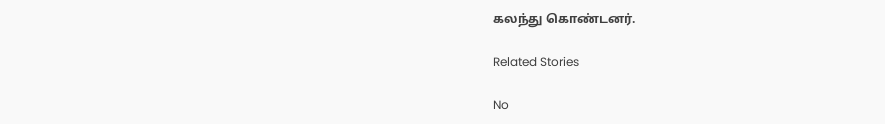கலந்து கொண்டனர்.

Related Stories

No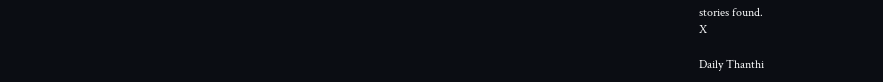stories found.
X

Daily Thanthi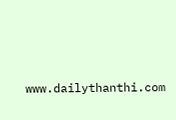www.dailythanthi.com